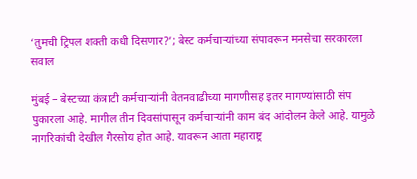‘तुमची ट्रिपल शक्ती कधी दिसणार?’; बेस्ट कर्मचाऱ्यांच्या संपावरून मनसेचा सरकारला सवाल

मुंबई – बेस्टच्या कंत्राटी कर्मचाऱ्यांनी वेतनवाढीच्या मागणीसह इतर मागण्यांसाठी संप पुकारला आहे. मागील तीन दिवसांपासून कर्मचाऱ्यांनी काम बंद आंदोलन केले आहे. यामुळे नागरिकांची देखील गैरसोय होत आहे. यावरून आता महाराष्ट्र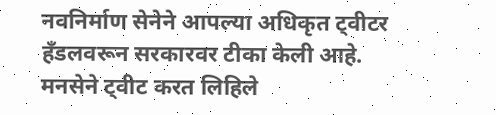नवनिर्माण सेनेने आपल्या अधिकृत ट्वीटर हँडलवरून सरकारवर टीका केली आहे.
मनसेने ट्वीट करत लिहिले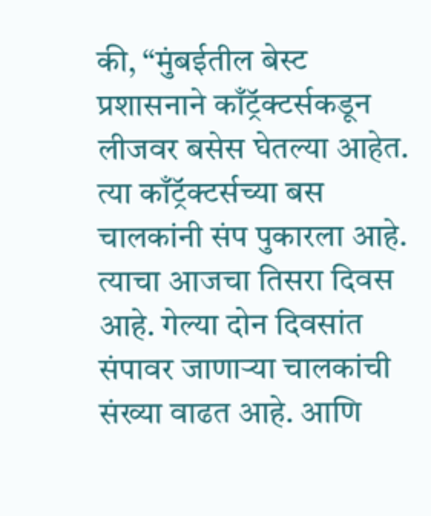की, “मुंबईतील बेस्ट प्रशासनाने काँट्रॅक्टर्सकडून लीजवर बसेस घेतल्या आहेत. त्या काँट्रॅक्टर्सच्या बस चालकांनी संप पुकारला आहे. त्याचा आजचा तिसरा दिवस आहे. गेल्या दोन दिवसांत संपावर जाणाऱ्या चालकांची संख्या वाढत आहे. आणि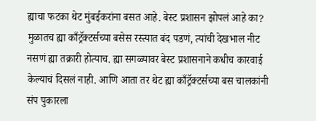ह्याचा फटका थेट मुंबईकरांना बसत आहे. बेस्ट प्रशासन झोपलं आहे का? मुळातच ह्या काँट्रॅक्टर्सच्या बसेस रस्त्यात बंद पडणं, त्यांची देखभाल नीट नसणं ह्या तक्रारी होत्याच. ह्या सगळ्यावर बेस्ट प्रशासनाने कधीच कारवाई केल्याचं दिसलं नाही. आणि आता तर थेट ह्या काँट्रॅक्टर्सच्या बस चालकांनी संप पुकारला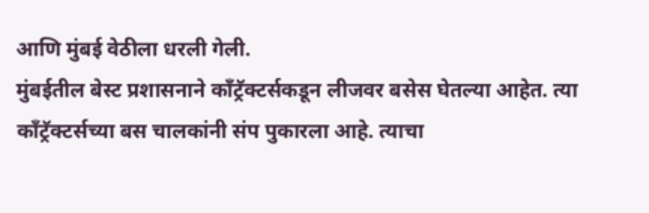आणि मुंबई वेठीला धरली गेली.
मुंबईतील बेस्ट प्रशासनाने काँट्रॅक्टर्सकडून लीजवर बसेस घेतल्या आहेत. त्या काँट्रॅक्टर्सच्या बस चालकांनी संप पुकारला आहे. त्याचा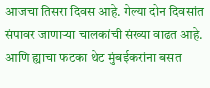आजचा तिसरा दिवस आहे. गेल्या दोन दिवसांत संपावर जाणाऱ्या चालकांची संख्या वाढत आहे. आणि ह्याचा फटका थेट मुंबईकरांना बसत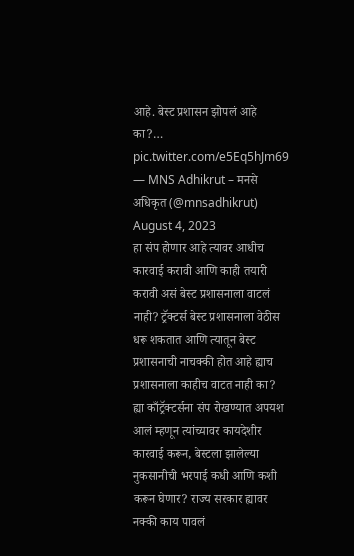आहे. बेस्ट प्रशासन झोपलं आहे का?… pic.twitter.com/e5Eq5hJm69
— MNS Adhikrut – मनसे अधिकृत (@mnsadhikrut) August 4, 2023
हा संप होणार आहे त्यावर आधीच कारवाई करावी आणि काही तयारी करावी असं बेस्ट प्रशासनाला वाटलं नाही? ट्रॅक्टर्स बेस्ट प्रशासनाला वेठीस धरू शकतात आणि त्यातून बेस्ट प्रशासनाची नाचक्की होत आहे ह्याच प्रशासनाला काहीच वाटत नाही का? ह्या काँट्रॅक्टर्सना संप रोखण्यात अपयश आलं म्हणून त्यांच्यावर कायदेशीर कारवाई करून, बेस्टला झालेल्या नुकसानीची भरपाई कधी आणि कशी करून घेणार? राज्य सरकार ह्यावर नक्की काय पावलं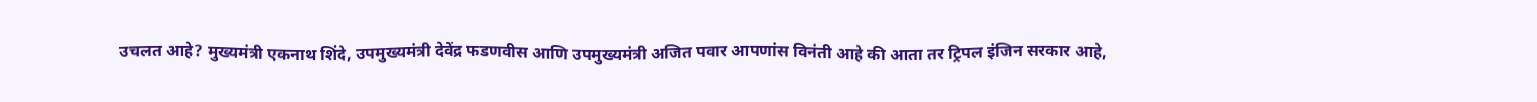उचलत आहे? मुख्यमंत्री एकनाथ शिंदे, उपमुख्यमंत्री देवेंद्र फडणवीस आणि उपमुख्यमंत्री अजित पवार आपणांस विनंती आहे की आता तर ट्रिपल इंजिन सरकार आहे,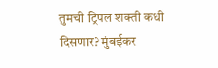तुमची ट्रिपल शक्ती कधी दिसणार? मुंबईकर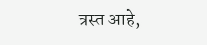त्रस्त आहे,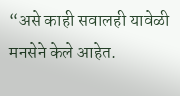“असे काही सवालही यावेळी मनसेने केले आहेत.